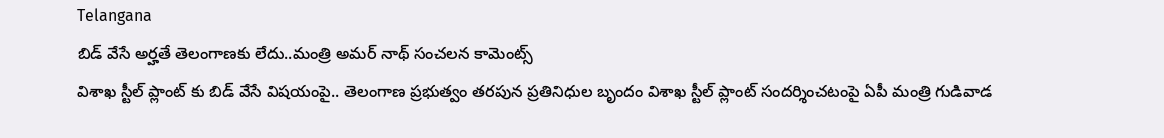Telangana
బిడ్ వేసే అర్హతే తెలంగాణకు లేదు..మంత్రి అమర్ నాథ్ సంచలన కామెంట్స్
విశాఖ స్టీల్ ప్లాంట్ కు బిడ్ వేసే విషయంపై.. తెలంగాణ ప్రభుత్వం తరపున ప్రతినిధుల బృందం విశాఖ స్టీల్ ప్లాంట్ సందర్శించటంపై ఏపీ మంత్రి గుడివాడ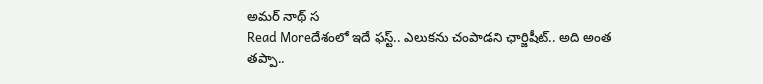అమర్ నాథ్ స
Read Moreదేశంలో ఇదే ఫస్ట్.. ఎలుకను చంపాడని ఛార్జిషీట్.. అది అంత తప్పా..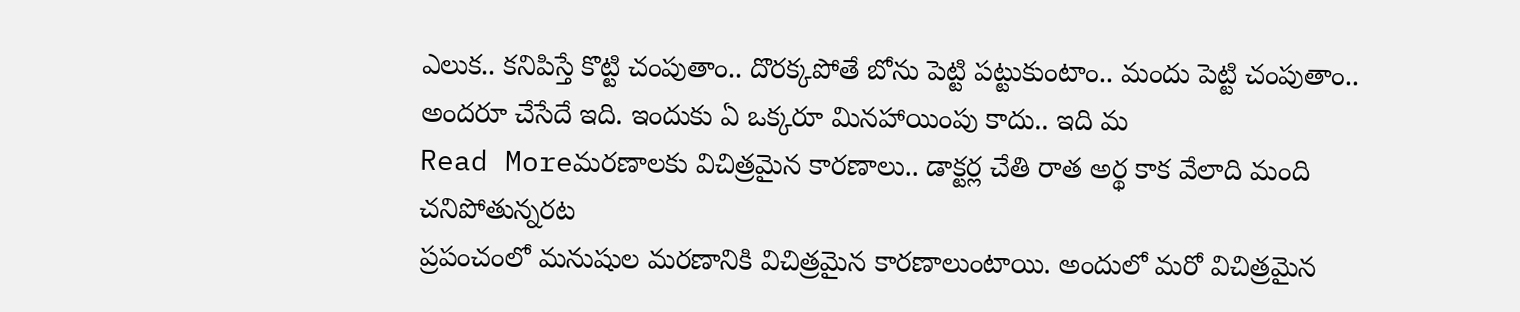ఎలుక.. కనిపిస్తే కొట్టి చంపుతాం.. దొరక్కపోతే బోను పెట్టి పట్టుకుంటాం.. మందు పెట్టి చంపుతాం.. అందరూ చేసేదే ఇది. ఇందుకు ఏ ఒక్కరూ మినహాయింపు కాదు.. ఇది మ
Read Moreమరణాలకు విచిత్రమైన కారణాలు.. డాక్టర్ల చేతి రాత అర్థ కాక వేలాది మంది చనిపోతున్నరట
ప్రపంచంలో మనుషుల మరణానికి విచిత్రమైన కారణాలుంటాయి. అందులో మరో విచిత్రమైన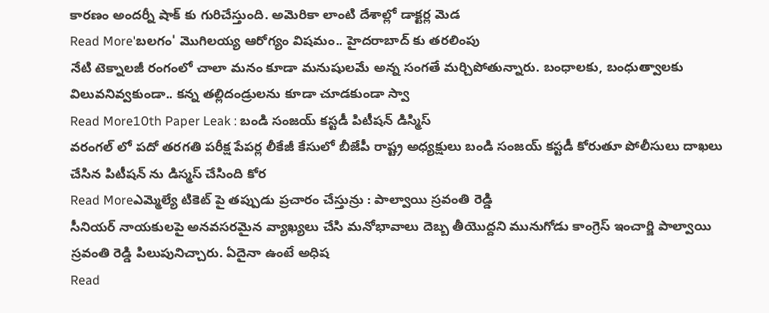కారణం అందర్నీ షాక్ కు గురిచేస్తుంది. అమెరికా లాంటి దేశాల్లో డాక్టర్ల మెడ
Read More'బలగం' మొగిలయ్య ఆరోగ్యం విషమం.. హైదరాబాద్ కు తరలింపు
నేటి టెక్నాలజీ రంగంలో చాలా మనం కూడా మనుషులమే అన్న సంగతే మర్చిపోతున్నారు. బంధాలకు, బంధుత్వాలకు విలువనివ్వకుండా.. కన్న తల్లిదండ్రులను కూడా చూడకుండా స్వా
Read More10th Paper Leak : బండి సంజయ్ కస్టడీ పిటీషన్ డిస్మిస్
వరంగల్ లో పదో తరగతి పరీక్ష పేపర్ల లీకేజీ కేసులో బీజేపీ రాష్ట్ర అధ్యక్షులు బండి సంజయ్ కస్టడీ కోరుతూ పోలీసులు దాఖలు చేసిన పిటీషన్ ను డిస్మస్ చేసింది కోర
Read Moreఎమ్మెల్యే టికెట్ పై తప్పుడు ప్రచారం చేస్తున్రు : పాల్వాయి స్రవంతి రెడ్డి
సీనియర్ నాయకులపై అనవసరమైన వ్యాఖ్యలు చేసి మనోభావాలు దెబ్బ తీయొద్దని మునుగోడు కాంగ్రెస్ ఇంచార్జి పాల్వాయి స్రవంతి రెడ్డి పిలుపునిచ్చారు. ఏదైనా ఉంటే అధిష
Read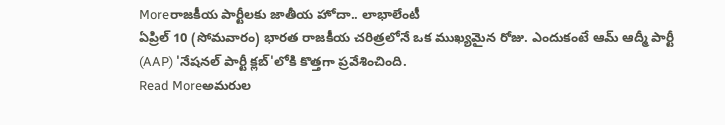Moreరాజకీయ పార్టీలకు జాతీయ హోదా.. లాభాలేంటీ
ఏప్రిల్ 10 (సోమవారం) భారత రాజకీయ చరిత్రలోనే ఒక ముఖ్యమైన రోజు. ఎందుకంటే ఆమ్ ఆద్మీ పార్టీ (AAP) 'నేషనల్ పార్టీ క్లబ్'లోకి కొత్తగా ప్రవేశించింది.
Read Moreఅమరుల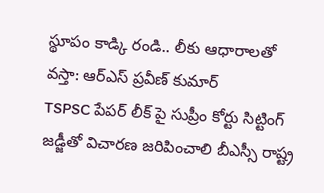స్థూపం కాడ్కి రండి.. లీకు ఆధారాలతో వస్తా: ఆర్ఎస్ ప్రవీణ్ కుమార్
TSPSC పేపర్ లీక్ పై సుప్రీం కోర్టు సిట్టింగ్ జడ్జీతో విచారణ జరిపించాలి బీఎస్సీ రాష్ట్ర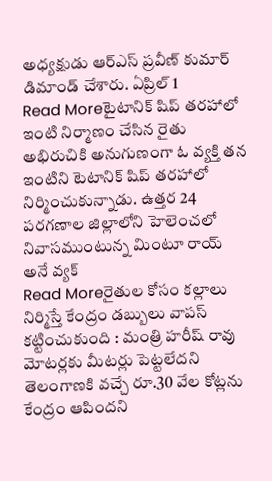అధ్యక్షుడు ఆర్ఎస్ ప్రవీణ్ కుమార్ డిమాండ్ చేశారు. ఏప్రిల్ 1
Read Moreటైటానిక్ షిప్ తరహాలో ఇంటి నిర్మాణం చేసిన రైతు
అభిరుచికి అనుగుణంగా ఓ వ్యక్తి తన ఇంటిని టెటానిక్ షిప్ తరహాలో నిర్మించుకున్నాడు. ఉత్తర 24 పరగణాల జిల్లాలోని హెలెంచలో నివాసముంటున్న మింటూ రాయ్ అనే వ్యక్
Read Moreరైతుల కోసం కల్లాలు నిర్మిస్తే కేంద్రం డబ్బులు వాపస్ కట్టించుకుంది : మంత్రి హరీష్ రావు
మోటర్లకు మీటర్లు పెట్టలేదని తెలంగాణకి వచ్చే రూ.30 వేల కోట్లను కేంద్రం ఆపిందని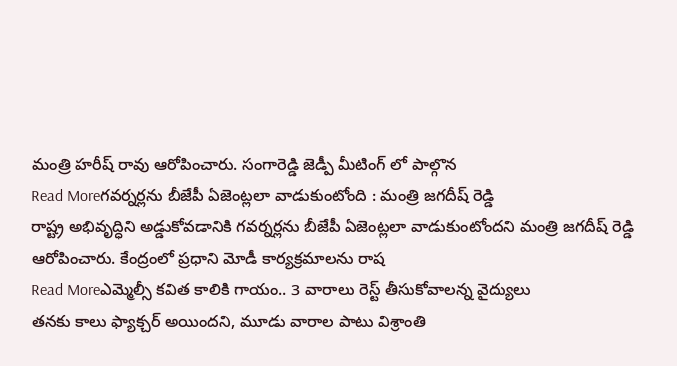మంత్రి హరీష్ రావు ఆరోపించారు. సంగారెడ్డి జెడ్పీ మీటింగ్ లో పాల్గొన
Read Moreగవర్నర్లను బీజేపీ ఏజెంట్లలా వాడుకుంటోంది : మంత్రి జగదీష్ రెడ్డి
రాష్ట్ర అభివృద్ధిని అడ్డుకోవడానికి గవర్నర్లను బీజేపీ ఏజెంట్లలా వాడుకుంటోందని మంత్రి జగదీష్ రెడ్డి ఆరోపించారు. కేంద్రంలో ప్రధాని మోడీ కార్యక్రమాలను రాష
Read Moreఎమ్మెల్సీ కవిత కాలికి గాయం.. 3 వారాలు రెస్ట్ తీసుకోవాలన్న వైద్యులు
తనకు కాలు ఫ్యాక్చర్ అయిందని, మూడు వారాల పాటు విశ్రాంతి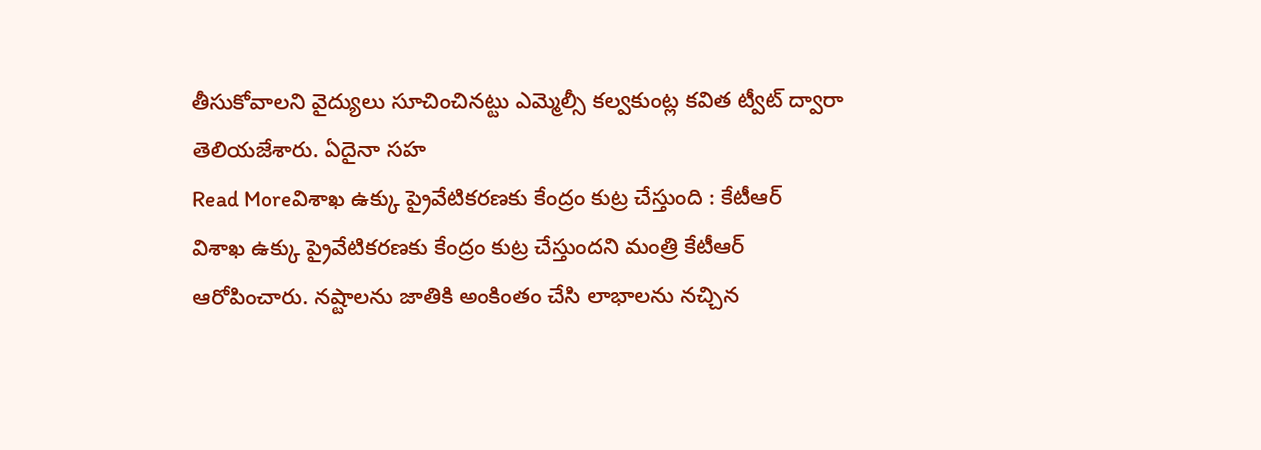తీసుకోవాలని వైద్యులు సూచించినట్టు ఎమ్మెల్సీ కల్వకుంట్ల కవిత ట్వీట్ ద్వారా తెలియజేశారు. ఏదైనా సహ
Read Moreవిశాఖ ఉక్కు ప్రైవేటికరణకు కేంద్రం కుట్ర చేస్తుంది : కేటీఆర్
విశాఖ ఉక్కు ప్రైవేటికరణకు కేంద్రం కుట్ర చేస్తుందని మంత్రి కేటీఆర్ ఆరోపించారు. నష్టాలను జాతికి అంకింతం చేసి లాభాలను నచ్చిన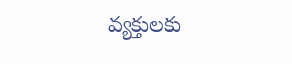వ్యక్తులకు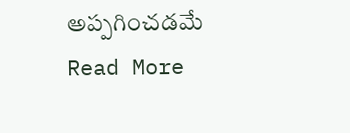అప్పగించడమే
Read More